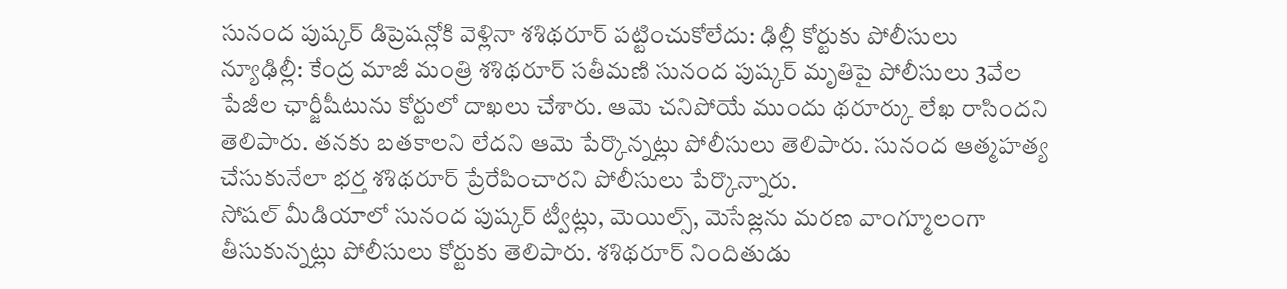సునంద పుష్కర్ డిప్రెషన్లోకి వెళ్లినా శశిథరూర్ పట్టించుకోలేదు: ఢిల్లీ కోర్టుకు పోలీసులు
న్యూఢిల్లీ: కేంద్ర మాజీ మంత్రి శశిథరూర్ సతీమణి సునంద పుష్కర్ మృతిపై పోలీసులు 3వేల పేజీల ఛార్జీషీటును కోర్టులో దాఖలు చేశారు. ఆమె చనిపోయే ముందు థరూర్కు లేఖ రాసిందని తెలిపారు. తనకు బతకాలని లేదని ఆమె పేర్కొన్నట్లు పోలీసులు తెలిపారు. సునంద ఆత్మహత్య చేసుకునేలా భర్త శశిథరూర్ ప్రేరేపించారని పోలీసులు పేర్కొన్నారు.
సోషల్ మీడియాలో సునంద పుష్కర్ ట్వీట్లు, మెయిల్స్, మెసేజ్లను మరణ వాంగ్మూలంగా తీసుకున్నట్లు పోలీసులు కోర్టుకు తెలిపారు. శశిథరూర్ నిందితుడు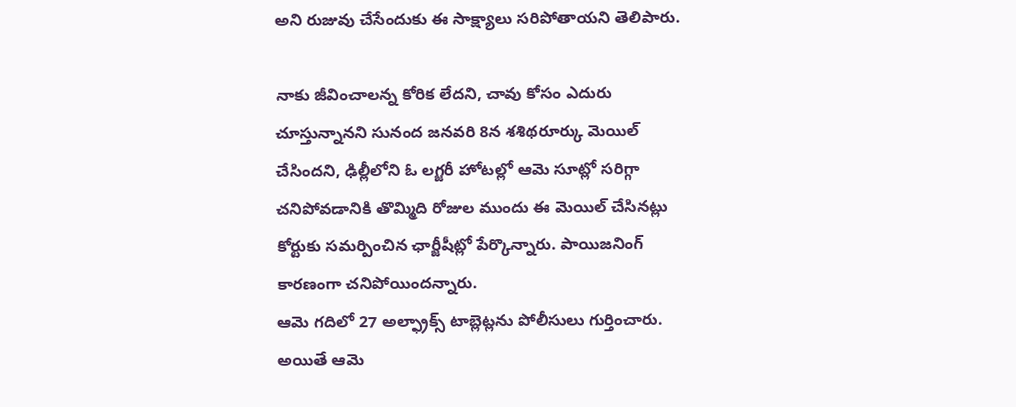అని రుజువు చేసేందుకు ఈ సాక్ష్యాలు సరిపోతాయని తెలిపారు.

నాకు జీవించాలన్న కోరిక లేదని, చావు కోసం ఎదురు చూస్తున్నానని సునంద జనవరి 8న శశిథరూర్కు మెయిల్ చేసిందని, ఢిల్లీలోని ఓ లగ్జరీ హోటల్లో ఆమె సూట్లో సరిగ్గా చనిపోవడానికి తొమ్మిది రోజుల ముందు ఈ మెయిల్ చేసినట్లు కోర్టుకు సమర్పించిన ఛార్జీషీట్లో పేర్కొన్నారు. పాయిజనింగ్ కారణంగా చనిపోయిందన్నారు.
ఆమె గదిలో 27 అల్ఫ్రాక్స్ టాబ్లెట్లను పోలీసులు గుర్తించారు. అయితే ఆమె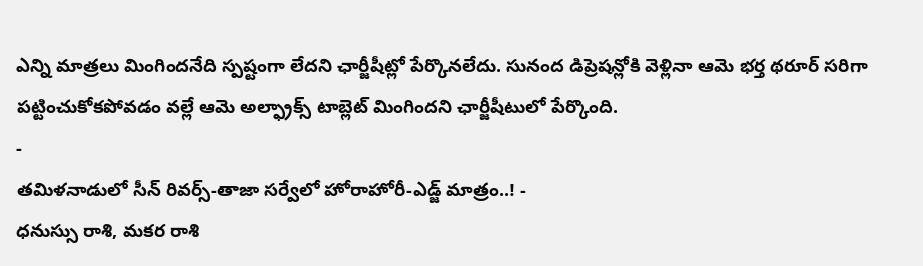ఎన్ని మాత్రలు మింగిందనేది స్పష్టంగా లేదని ఛార్జీషీట్లో పేర్కొనలేదు. సునంద డిప్రెషన్లోకి వెళ్లినా ఆమె భర్త థరూర్ సరిగా పట్టించుకోకపోవడం వల్లే ఆమె అల్ఫ్రాక్స్ టాబ్లెట్ మింగిందని ఛార్జీషీటులో పేర్కొంది.
-
తమిళనాడులో సీన్ రివర్స్-తాజా సర్వేలో హోరాహోరీ-ఎడ్జ్ మాత్రం..! -
ధనుస్సు రాశి, మకర రాశి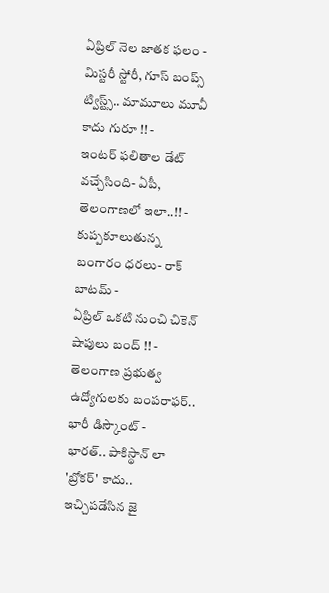ఏప్రిల్ నెల జాతక ఫలం -
మిస్టరీ స్టోరీ, గూస్ బంప్స్ ట్విస్ట్స్.. మామూలు మూవీ కాదు గురూ !! -
ఇంటర్ ఫలితాల డేట్ వచ్చేసింది- ఏపీ, తెలంగాణలో ఇలా..!! -
కుప్పకూలుతున్న బంగారం ధరలు- రాక్ బాటమ్ -
ఏప్రిల్ ఒకటి నుంచి చికెన్ షాపులు బంద్ !! -
తెలంగాణ ప్రభుత్వ ఉద్యోగులకు బంపరాఫర్.. భారీ డిస్కౌంట్ -
భారత్.. పాకిస్థాన్ లా 'బ్రోకర్' కాదు.. ఇచ్చిపడేసిన జై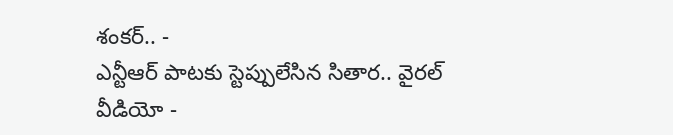శంకర్.. -
ఎన్టీఆర్ పాటకు స్టెప్పులేసిన సితార.. వైరల్ వీడియో -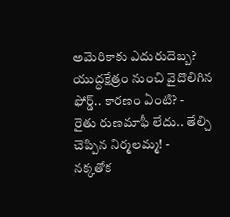అమెరికాకు ఎదురుదెబ్బ? యుద్ధక్షేత్రం నుంచి వైదొలిగిన ఫోర్డ్.. కారణం ఏంటి? -
రైతు రుణమాఫీ లేదు.. తేల్చి చెప్పిన నిర్మలమ్మ! -
నక్కతోక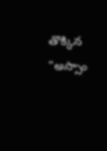తొక్కిన "అస్సాం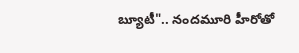బ్యూటీ".. నందమూరి హీరోతో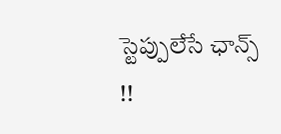స్టెప్పులేసే ఛాన్స్ !!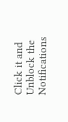Click it and Unblock the Notifications